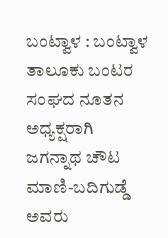ಬಂಟ್ವಾಳ : ಬಂಟ್ವಾಳ ತಾಲೂಕು ಬಂಟರ ಸಂಘದ ನೂತನ ಅಧ್ಯಕ್ಷರಾಗಿ ಜಗನ್ನಾಥ ಚೌಟ ಮಾಣಿ-ಬದಿಗುಡ್ಡೆ ಅವರು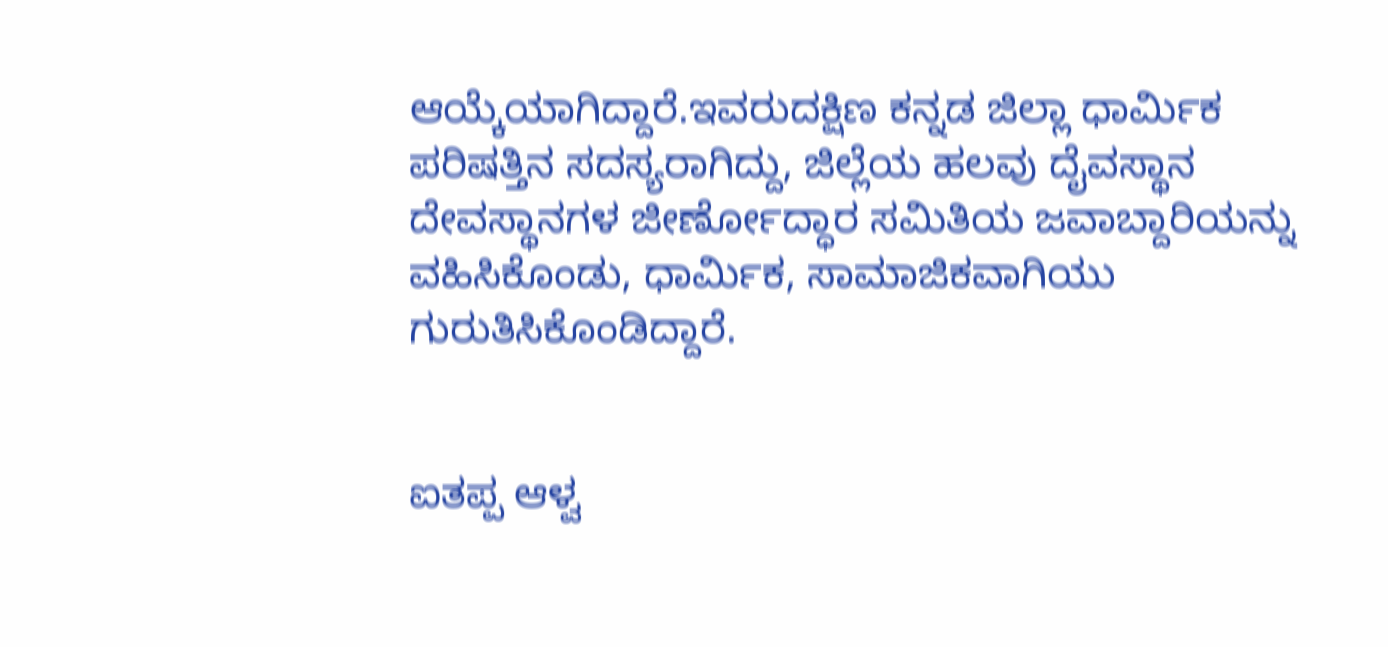ಆಯ್ಕೆಯಾಗಿದ್ದಾರೆ.ಇವರುದಕ್ಷಿಣ ಕನ್ನಡ ಜಿಲ್ಲಾ ಧಾರ್ಮಿಕ ಪರಿಷತ್ತಿನ ಸದಸ್ಯರಾಗಿದ್ದು, ಜಿಲ್ಲೆಯ ಹಲವು ದೈವಸ್ಥಾನ ದೇವಸ್ಥಾನಗಳ ಜೀರ್ಣೋದ್ಧಾರ ಸಮಿತಿಯ ಜವಾಬ್ದಾರಿಯನ್ನು ವಹಿಸಿಕೊಂಡು, ಧಾರ್ಮಿಕ, ಸಾಮಾಜಿಕವಾಗಿಯು  ಗುರುತಿಸಿಕೊಂಡಿದ್ದಾರೆ.


ಐತಪ್ಪ ಆಳ್ವ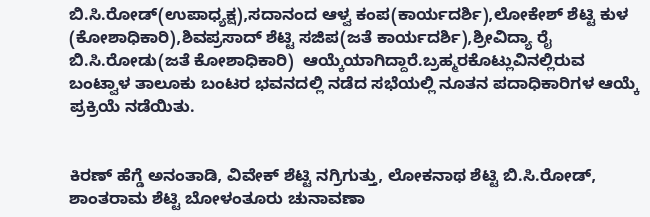ಬಿ.ಸಿ.ರೋಡ್(ಉಪಾಧ್ಯಕ್ಷ),ಸದಾನಂದ ಆಳ್ವ ಕಂಪ(ಕಾರ್ಯದರ್ಶಿ),ಲೋಕೇಶ್ ಶೆಟ್ಟಿ ಕುಳ
(ಕೋಶಾಧಿಕಾರಿ),ಶಿವಪ್ರಸಾದ್ ಶೆಟ್ಟಿ ಸಜಿಪ(ಜತೆ ಕಾರ್ಯದರ್ಶಿ),ಶ್ರೀವಿದ್ಯಾ ರೈ ಬಿ.ಸಿ.ರೋಡು(ಜತೆ ಕೋಶಾಧಿಕಾರಿ)  ಆಯ್ಕೆಯಾಗಿದ್ದಾರೆ.ಬ್ರಹ್ಮರಕೊಟ್ಲುವಿನಲ್ಲಿರುವ  ಬಂಟ್ವಾಳ ತಾಲೂಕು ಬಂಟರ ಭವನದಲ್ಲಿ ನಡೆದ ಸಭೆಯಲ್ಲಿ ನೂತನ ಪದಾಧಿಕಾರಿಗಳ ಆಯ್ಕೆ ಪ್ರಕ್ರಿಯೆ ನಡೆಯಿತು.


ಕಿರಣ್ ಹೆಗ್ಡೆ ಅನಂತಾಡಿ, ವಿವೇಕ್ ಶೆಟ್ಟಿ ನಗ್ರಿಗುತ್ತು, ಲೋಕನಾಥ ಶೆಟ್ಟಿ ಬಿ.ಸಿ.ರೋಡ್, ಶಾಂತರಾಮ ಶೆಟ್ಟಿ ಬೋಳಂತೂರು ಚುನಾವಣಾ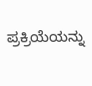ಪ್ರಕ್ರಿಯೆಯನ್ನು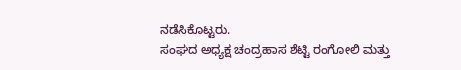ನಡೆಸಿಕೊಟ್ಟರು.
ಸಂಘದ ಅಧ್ಯಕ್ಷ ಚಂದ್ರಹಾಸ ಶೆಟ್ಟಿ ರಂಗೋಲಿ ಮತ್ತು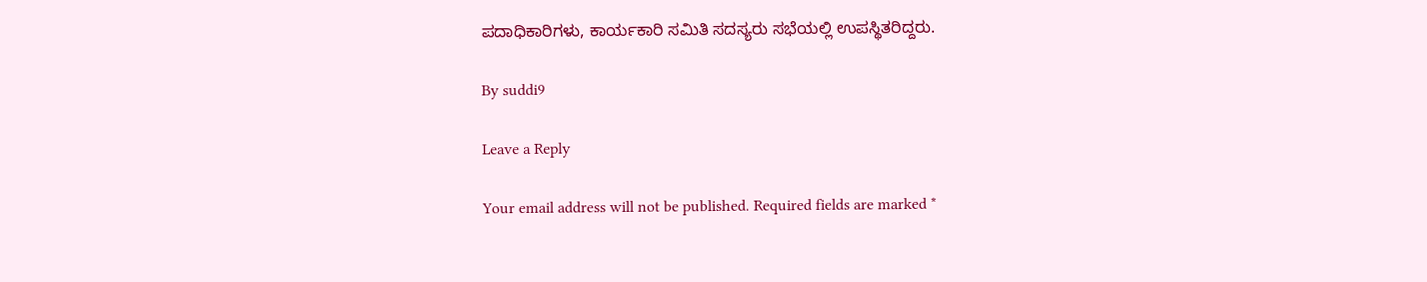ಪದಾಧಿಕಾರಿಗಳು, ಕಾರ್ಯಕಾರಿ ಸಮಿತಿ ಸದಸ್ಯರು ಸಭೆಯಲ್ಲಿ ಉಪಸ್ಥಿತರಿದ್ದರು.

By suddi9

Leave a Reply

Your email address will not be published. Required fields are marked *